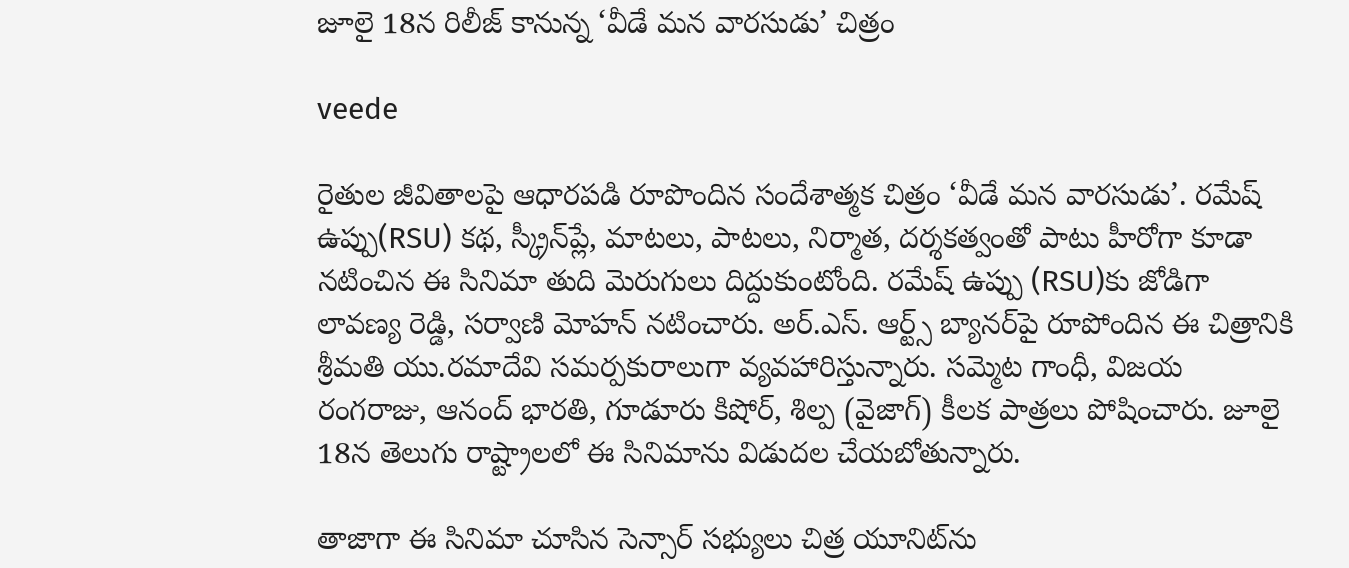జూలై 18న రిలీజ్ కానున్న ‘వీడే మన వారసుడు’ చిత్రం

veede

రైతుల జీవితాలపై ఆధారపడి రూపొందిన సందేశాత్మక చిత్రం ‘వీడే మన వారసుడు’. రమేష్ ఉప్పు(RSU) కథ, స్క్రీన్‌ప్లే, మాటలు, పాటలు, నిర్మాత, దర్శకత్వంతో పాటు హీరోగా కూడా నటించిన ఈ సినిమా తుది మెరుగులు దిద్దుకుంటోంది. రమేష్ ఉప్పు (RSU)కు జోడిగా లావణ్య రెడ్డి, సర్వాణి మోహన్ న‌టించారు. అర్.ఎస్. ఆర్ట్స్ బ్యానర్‌పై రూపోందిన ఈ చిత్రానికి శ్రీమతి యు.రమాదేవి సమర్పకురాలుగా వ్యవహారిస్తున్నారు. సమ్మెట‌ గాంధీ, విజయ రంగరాజు, ఆనంద్ భారతి, గూడూరు కిషోర్, శిల్ప (వైజాగ్) కీలక పాత్రలు పోషించారు. జూలై 18న తెలుగు రాష్ట్రాల‌లో ఈ సినిమాను విడుద‌ల చేయ‌బోతున్నారు.

తాజాగా ఈ సినిమా చూసిన సెన్సార్ సభ్యులు చిత్ర యూనిట్‌ను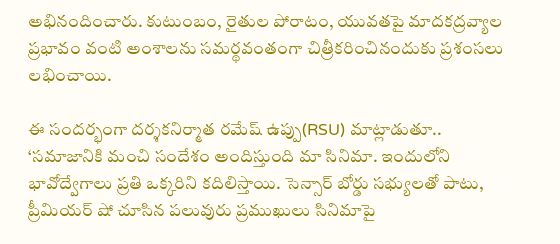అభినందించారు. కుటుంబం, రైతుల పోరాటం, యువతపై మాదకద్రవ్యాల ప్రభావం వంటి అంశాలను సమర్థవంతంగా చిత్రీకరించినందుకు ప్రశంసలు లభించాయి.

ఈ సంద‌ర్భంగా ద‌ర్శక‌నిర్మాత రమేష్ ఉప్పు(RSU) మాట్లాడుతూ.. ‘స‌మాజానికి మంచి సందేశం అందిస్తుంది మా సినిమా. ఇందులోని భావోద్వేగాలు ప్రతి ఒక్కరిని క‌దిలిస్తాయి. సెన్సార్ బోర్డు స‌భ్యుల‌తో పాటు, ప్రీమియ‌ర్ షో చూసిన ప‌లువురు ప్రముఖులు సినిమాపై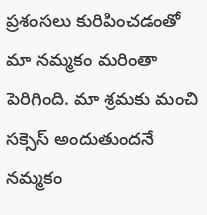ప్రశంస‌లు కురిపించ‌డంతో మా న‌మ్మకం మ‌రింతా పెరిగింది. మా శ్రమ‌కు మంచి సక్సెస్ అందుతుందనే నమ్మకం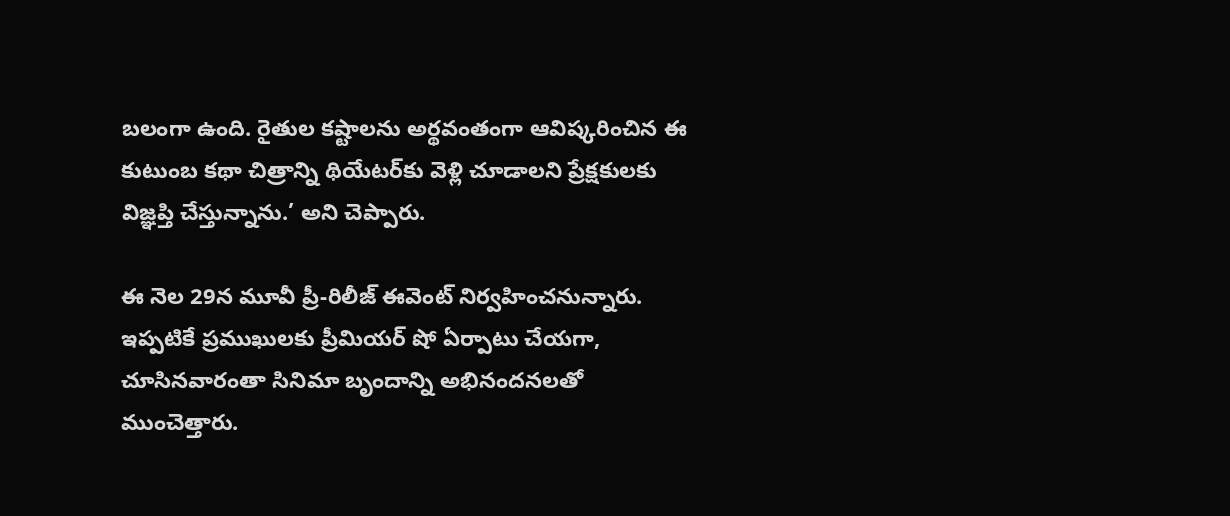బ‌లంగా ఉంది. రైతుల కష్టాలను అర్థవంతంగా ఆవిష్కరించిన‌ ఈ కుటుంబ క‌థా చిత్రాన్ని థియేట‌ర్‌కు వెళ్లి చూడాల‌ని ప్రేక్షకుల‌కు విజ్ఞప్తి చేస్తున్నాను.’ అని చెప్పారు.

ఈ నెల 29న మూవీ ప్రీ-రిలీజ్ ఈవెంట్ నిర్వహించనున్నారు. ఇప్పటికే ప్రముఖులకు ప్రీమియర్ షో ఏర్పాటు చేయగా, చూసినవారంతా సినిమా బృందాన్ని అభినందనలతో ముంచెత్తారు.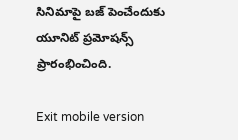సినిమాపై బజ్ పెంచేందుకు యూనిట్ ప్రమోషన్స్‌ ప్రారంభించింది.

Exit mobile version